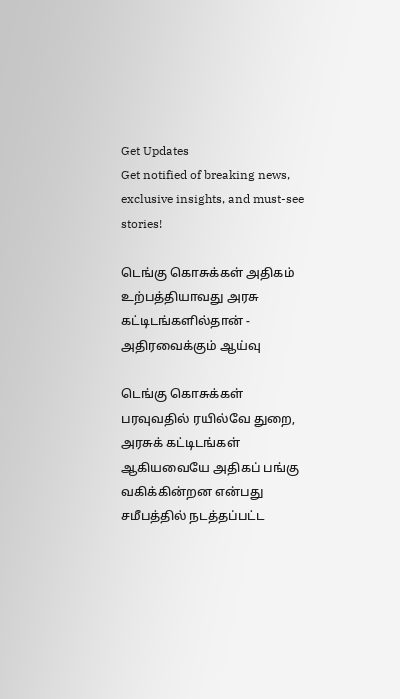Get Updates
Get notified of breaking news, exclusive insights, and must-see stories!

டெங்கு கொசுக்கள் அதிகம் உற்பத்தியாவது அரசு கட்டிடங்களில்தான் - அதிரவைக்கும் ஆய்வு

டெங்கு கொசுக்கள் பரவுவதில் ரயில்வே துறை, அரசுக் கட்டிடங்கள் ஆகியவையே அதிகப் பங்கு வகிக்கின்றன என்பது சமீபத்தில் நடத்தப்பட்ட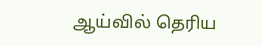ஆய்வில் தெரிய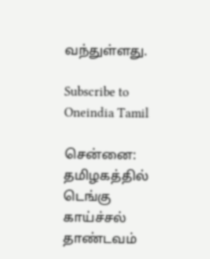வந்துள்ளது.

Subscribe to Oneindia Tamil

சென்னை: தமிழகத்தில் டெங்கு காய்ச்சல் தாண்டவம்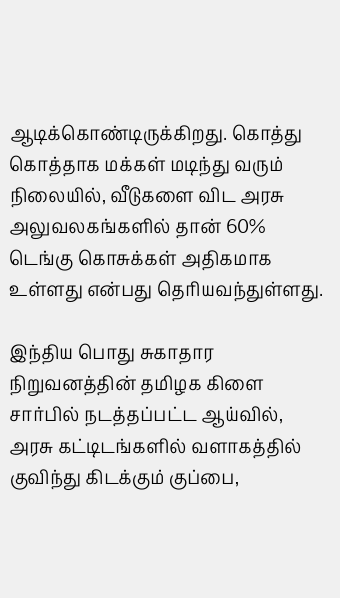ஆடிக்கொண்டிருக்கிறது. கொத்து கொத்தாக மக்கள் மடிந்து வரும் நிலையில், வீடுகளை விட அரசு அலுவலகங்களில் தான் 60% டெங்கு கொசுக்கள் அதிகமாக உள்ளது என்பது தெரியவந்துள்ளது.

இந்திய பொது சுகாதார நிறுவனத்தின் தமிழக கிளை சார்பில் நடத்தப்பட்ட ஆய்வில், அரசு கட்டிடங்களில் வளாகத்தில் குவிந்து கிடக்கும் குப்பை,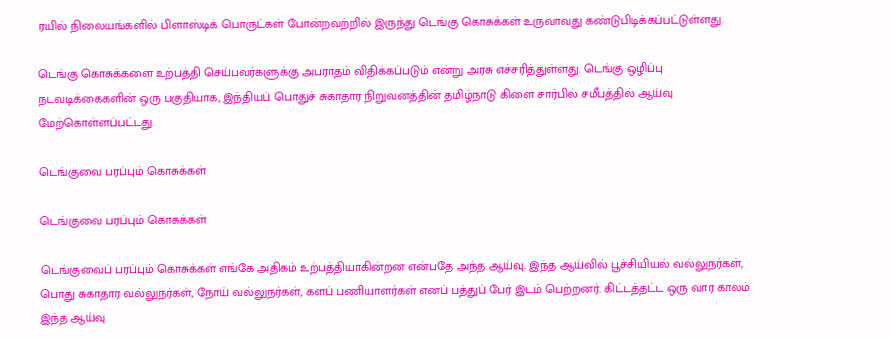ரயில் நிலையங்களில் பிளாஸ்டிக் பொருட்கள் போன்றவற்றில் இருந்து டெங்கு கொசுக்கள் உருவாவது கண்டுபிடிக்கப்பட்டுள்ளது.

டெங்கு கொசுக்களை உற்பத்தி செய்பவர்களுக்கு அபராதம் விதிக்கப்படும் என்று அரசு எச்சரித்துள்ளது. டெங்கு ஒழிப்பு நடவடிக்கைகளின் ஒரு பகுதியாக, இந்தியப் பொதுச் சுகாதார நிறுவனத்தின் தமிழ்நாடு கிளை சார்பில் சமீபத்தில் ஆய்வு மேற்கொள்ளப்பட்டது.

டெங்குவை பரப்பும் கொசுக்கள்

டெங்குவை பரப்பும் கொசுக்கள்

டெங்குவைப் பரப்பும் கொசுக்கள் எங்கே அதிகம் உற்பத்தியாகின்றன என்பதே அந்த ஆய்வு. இந்த ஆய்வில் பூச்சியியல் வல்லுநர்கள், பொது சுகாதார வல்லுநர்கள், நோய் வல்லுநர்கள், களப் பணியாளர்கள் எனப் பத்துப் பேர் இடம் பெற்றனர். கிட்டத்தட்ட ஒரு வார காலம் இந்த ஆய்வு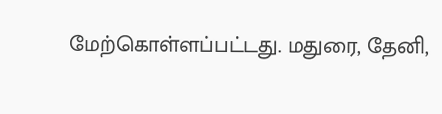மேற்கொள்ளப்பட்டது. மதுரை, தேனி,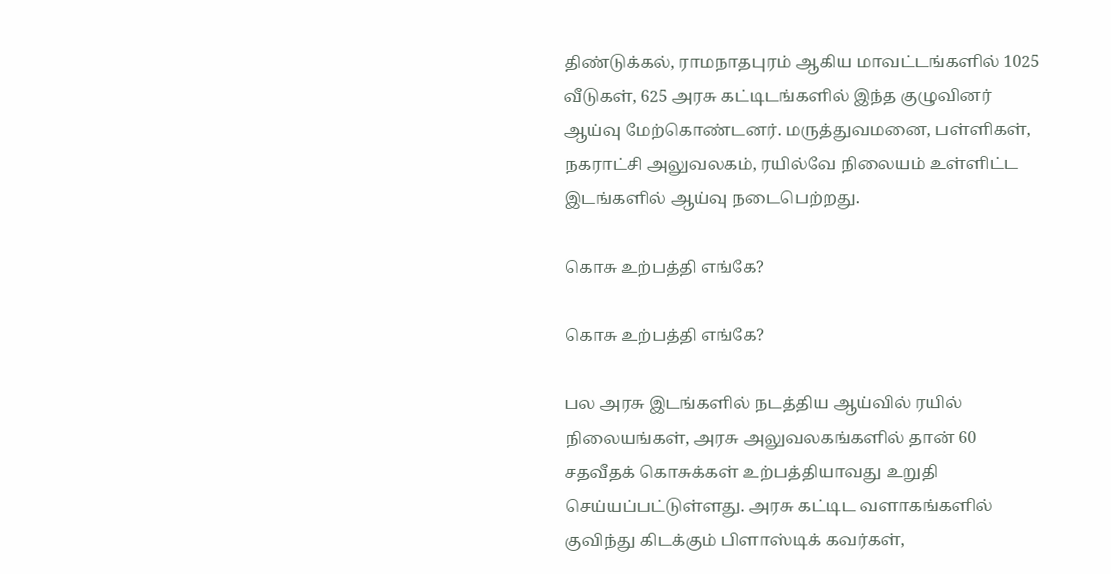திண்டுக்கல், ராமநாதபுரம் ஆகிய மாவட்டங்களில் 1025 வீடுகள், 625 அரசு கட்டிடங்களில் இந்த குழுவினர் ஆய்வு மேற்கொண்டனர். மருத்துவமனை, பள்ளிகள், நகராட்சி அலுவலகம், ரயில்வே நிலையம் உள்ளிட்ட இடங்களில் ஆய்வு நடைபெற்றது.

கொசு உற்பத்தி எங்கே?

கொசு உற்பத்தி எங்கே?

பல அரசு இடங்களில் நடத்திய ஆய்வில் ரயில் நிலையங்கள், அரசு அலுவலகங்களில் தான் 60 சதவீதக் கொசுக்கள் உற்பத்தியாவது உறுதி செய்யப்பட்டுள்ளது. அரசு கட்டிட வளாகங்களில் குவிந்து கிடக்கும் பிளாஸ்டிக் கவர்கள்,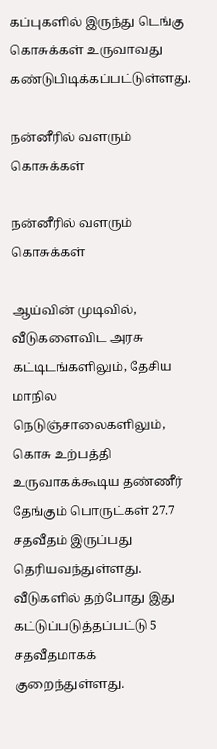கப்புகளில் இருந்து டெங்கு கொசுக்கள் உருவாவது கண்டுபிடிக்கப்பட்டுள்ளது.

நன்னீரில் வளரும் கொசுக்கள்

நன்னீரில் வளரும் கொசுக்கள்

ஆய்வின் முடிவில், வீடுகளைவிட அரசு கட்டிடங்களிலும், தேசிய மாநில நெடுஞ்சாலைகளிலும், கொசு உற்பத்தி உருவாகக்கூடிய தண்ணீர் தேங்கும் பொருட்கள் 27.7 சதவீதம் இருப்பது தெரியவந்துள்ளது. வீடுகளில் தற்போது இது கட்டுப்படுத்தப்பட்டு 5 சதவீதமாகக் குறைந்துள்ளது.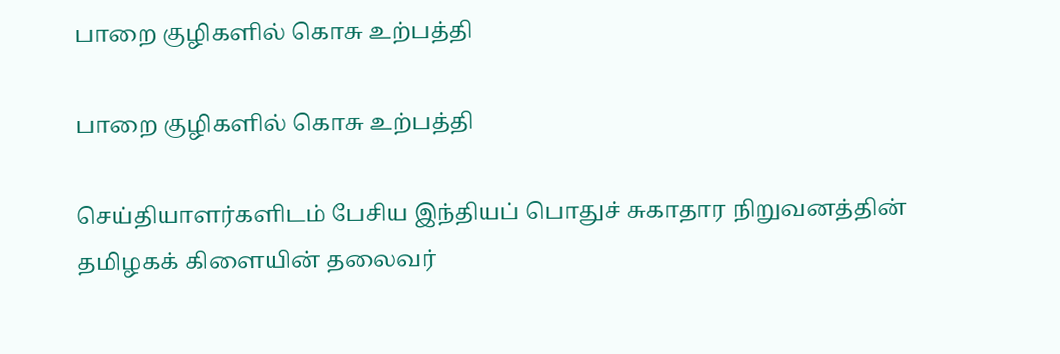பாறை குழிகளில் கொசு உற்பத்தி

பாறை குழிகளில் கொசு உற்பத்தி

செய்தியாளர்களிடம் பேசிய இந்தியப் பொதுச் சுகாதார நிறுவனத்தின் தமிழகக் கிளையின் தலைவர்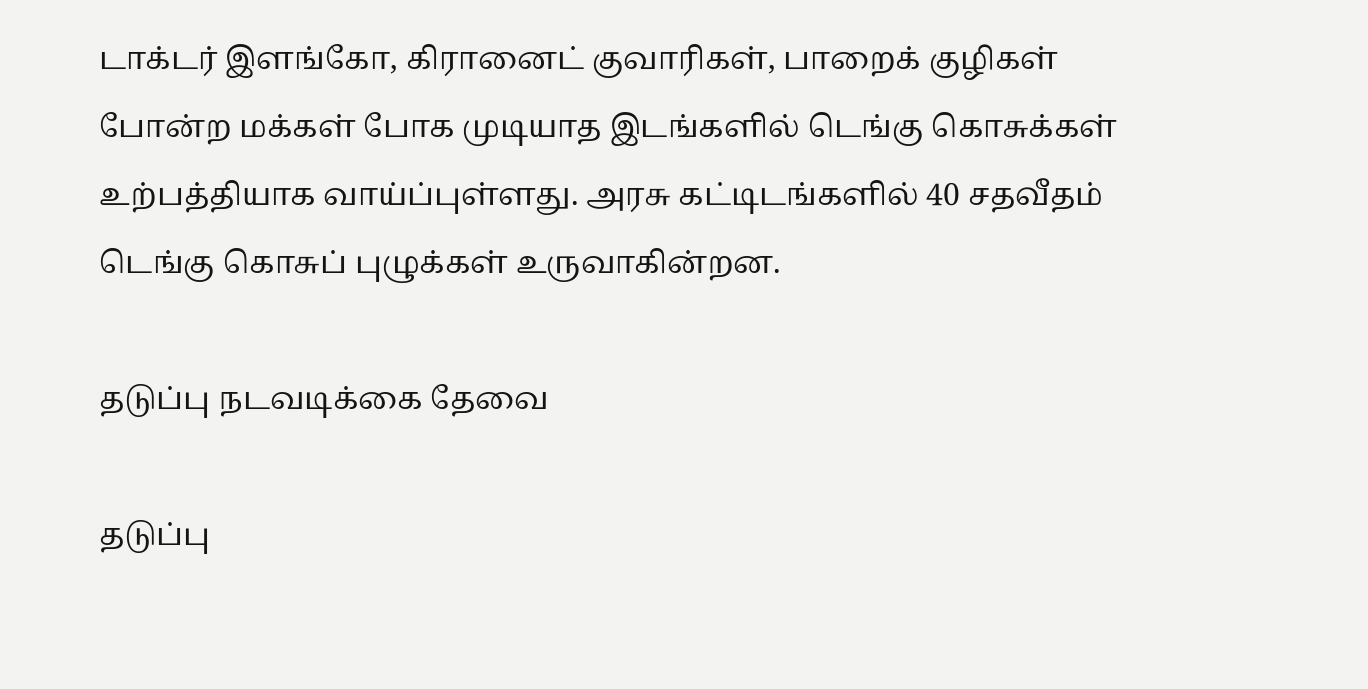டாக்டர் இளங்கோ, கிரானைட் குவாரிகள், பாறைக் குழிகள் போன்ற மக்கள் போக முடியாத இடங்களில் டெங்கு கொசுக்கள் உற்பத்தியாக வாய்ப்புள்ளது. அரசு கட்டிடங்களில் 40 சதவீதம் டெங்கு கொசுப் புழுக்கள் உருவாகின்றன.

தடுப்பு நடவடிக்கை தேவை

தடுப்பு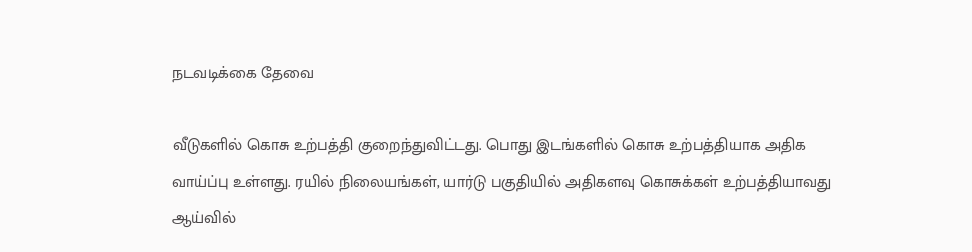நடவடிக்கை தேவை

வீடுகளில் கொசு உற்பத்தி குறைந்துவிட்டது. பொது இடங்களில் கொசு உற்பத்தியாக அதிக வாய்ப்பு உள்ளது. ரயில் நிலையங்கள், யார்டு பகுதியில் அதிகளவு கொசுக்கள் உற்பத்தியாவது ஆய்வில்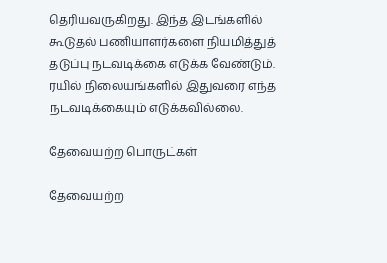தெரியவருகிறது. இந்த இடங்களில் கூடுதல் பணியாளர்களை நியமித்துத் தடுப்பு நடவடிக்கை எடுக்க வேண்டும். ரயில் நிலையங்களில் இதுவரை எந்த நடவடிக்கையும் எடுக்கவில்லை.

தேவையற்ற பொருட்கள்

தேவையற்ற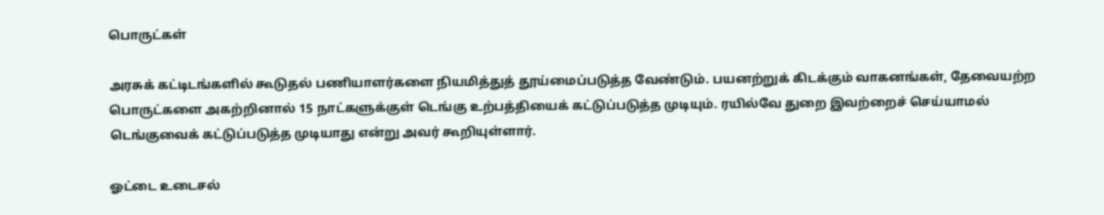பொருட்கள்

அரசுக் கட்டிடங்களில் கூடுதல் பணியாளர்களை நியமித்துத் தூய்மைப்படுத்த வேண்டும். பயனற்றுக் கிடக்கும் வாகனங்கள், தேவையற்ற பொருட்களை அகற்றினால் 15 நாட்களுக்குள் டெங்கு உற்பத்தியைக் கட்டுப்படுத்த முடியும். ரயில்வே துறை இவற்றைச் செய்யாமல் டெங்குவைக் கட்டுப்படுத்த முடியாது என்று அவர் கூறியுள்ளார்.

ஓட்டை உடைசல்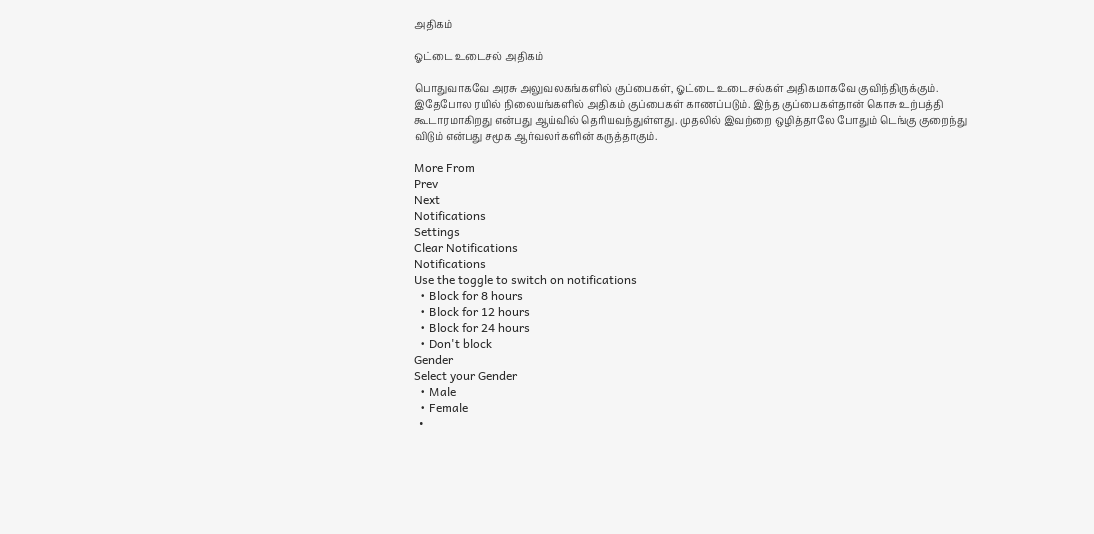அதிகம்

ஓட்டை உடைசல் அதிகம்

பொதுவாகவே அரசு அலுவலகங்களில் குப்பைகள், ஓட்டை உடைசல்கள் அதிகமாகவே குவிந்திருக்கும். இதேபோல ரயில் நிலையங்களில் அதிகம் குப்பைகள் காணப்படும். இந்த குப்பைகள்தான் கொசு உற்பத்தி கூடாரமாகிறது என்பது ஆய்வில் தெரியவந்துள்ளது. முதலில் இவற்றை ஒழித்தாலே போதும் டெங்கு குறைந்து விடும் என்பது சமூக ஆர்வலர்களின் கருத்தாகும்.

More From
Prev
Next
Notifications
Settings
Clear Notifications
Notifications
Use the toggle to switch on notifications
  • Block for 8 hours
  • Block for 12 hours
  • Block for 24 hours
  • Don't block
Gender
Select your Gender
  • Male
  • Female
  •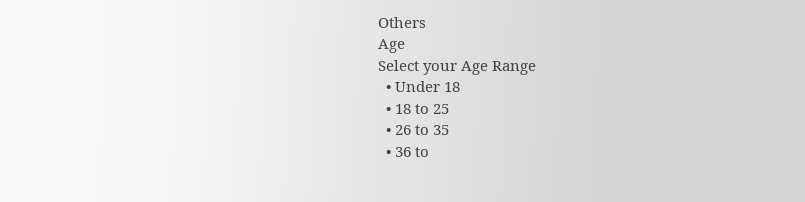Others
Age
Select your Age Range
  • Under 18
  • 18 to 25
  • 26 to 35
  • 36 to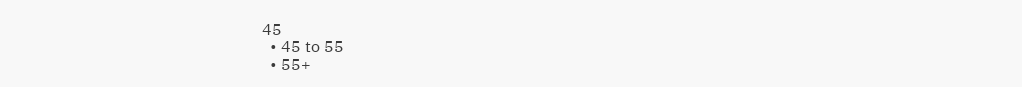45
  • 45 to 55
  • 55+